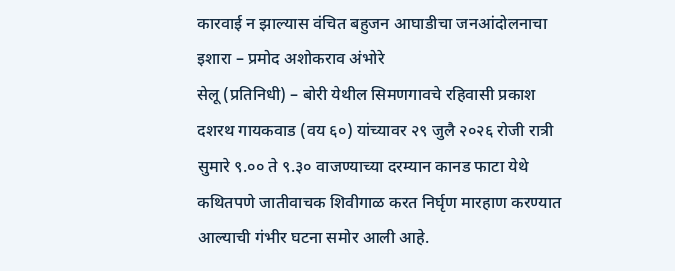कारवाई न झाल्यास वंचित बहुजन आघाडीचा जनआंदोलनाचा इशारा – प्रमोद अशोकराव अंभोरे
सेलू (प्रतिनिधी) – बोरी येथील सिमणगावचे रहिवासी प्रकाश दशरथ गायकवाड (वय ६०) यांच्यावर २९ जुलै २०२६ रोजी रात्री सुमारे ९.०० ते ९.३० वाजण्याच्या दरम्यान कानड फाटा येथे कथितपणे जातीवाचक शिवीगाळ करत निर्घृण मारहाण करण्यात आल्याची गंभीर घटना समोर आली आहे.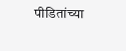पीडितांच्या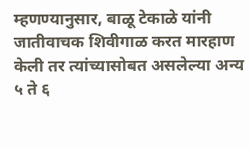म्हणण्यानुसार, बाळू टेकाळे यांनी जातीवाचक शिवीगाळ करत मारहाण केली तर त्यांच्यासोबत असलेल्या अन्य ५ ते ६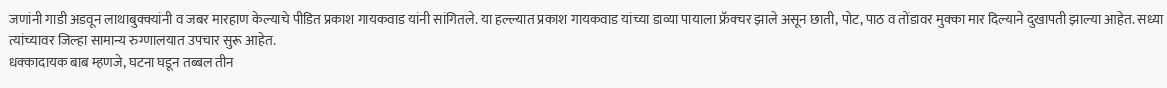जणांनी गाडी अडवून लाथाबुक्क्यांनी व जबर मारहाण केल्याचे पीडित प्रकाश गायकवाड यांनी सांगितले. या हल्ल्यात प्रकाश गायकवाड यांच्या डाव्या पायाला फ्रॅक्चर झाले असून छाती, पोट, पाठ व तोंडावर मुक्का मार दिल्याने दुखापती झाल्या आहेत. सध्या त्यांच्यावर जिल्हा सामान्य रुग्णालयात उपचार सुरू आहेत.
धक्कादायक बाब म्हणजे, घटना घडून तब्बल तीन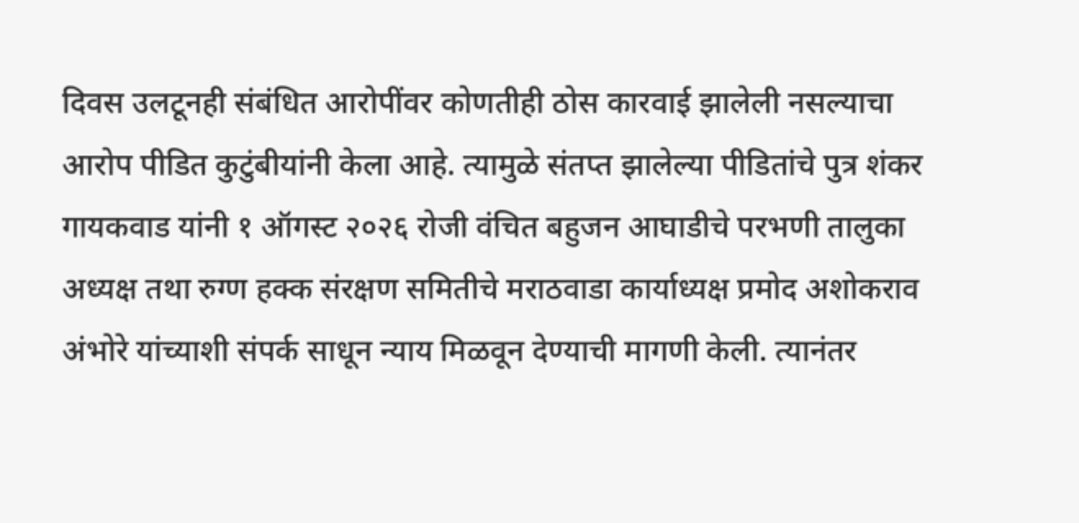दिवस उलटूनही संबंधित आरोपींवर कोणतीही ठोस कारवाई झालेली नसल्याचा आरोप पीडित कुटुंबीयांनी केला आहे. त्यामुळे संतप्त झालेल्या पीडितांचे पुत्र शंकर गायकवाड यांनी १ ऑगस्ट २०२६ रोजी वंचित बहुजन आघाडीचे परभणी तालुका अध्यक्ष तथा रुग्ण हक्क संरक्षण समितीचे मराठवाडा कार्याध्यक्ष प्रमोद अशोकराव अंभोरे यांच्याशी संपर्क साधून न्याय मिळवून देण्याची मागणी केली. त्यानंतर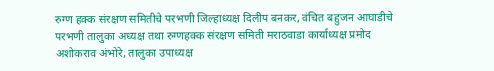रुग्ण हक्क संरक्षण समितीचे परभणी जिल्हाध्यक्ष दिलीप बनकर, वंचित बहुजन आघाडीचे परभणी तालुका अध्यक्ष तथा रुग्णहक्क संरक्षण समिती मराठवाडा कार्याध्यक्ष प्रमोद अशोकराव अंभोरे, तालुका उपाध्यक्ष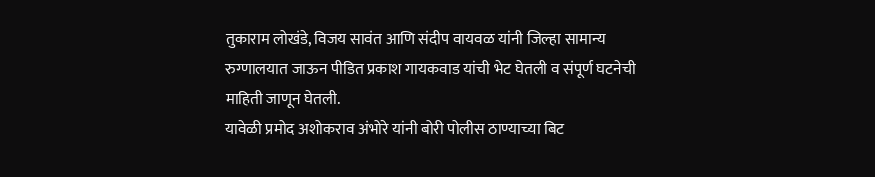तुकाराम लोखंडे, विजय सावंत आणि संदीप वायवळ यांनी जिल्हा सामान्य रुग्णालयात जाऊन पीडित प्रकाश गायकवाड यांची भेट घेतली व संपूर्ण घटनेची माहिती जाणून घेतली.
यावेळी प्रमोद अशोकराव अंभोरे यांनी बोरी पोलीस ठाण्याच्या बिट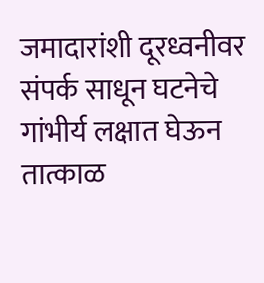जमादारांशी दूरध्वनीवर संपर्क साधून घटनेचे गांभीर्य लक्षात घेऊन तात्काळ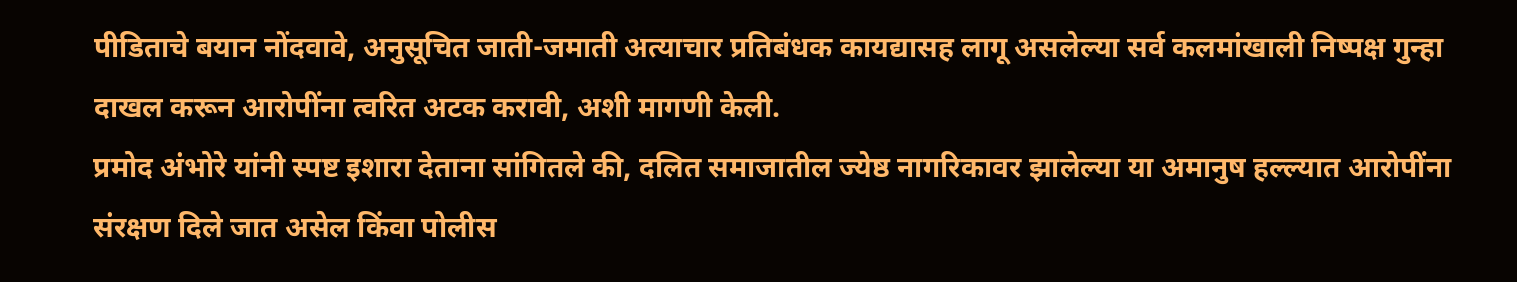पीडिताचे बयान नोंदवावे, अनुसूचित जाती-जमाती अत्याचार प्रतिबंधक कायद्यासह लागू असलेल्या सर्व कलमांखाली निष्पक्ष गुन्हा दाखल करून आरोपींना त्वरित अटक करावी, अशी मागणी केली.
प्रमोद अंभोरे यांनी स्पष्ट इशारा देताना सांगितले की, दलित समाजातील ज्येष्ठ नागरिकावर झालेल्या या अमानुष हल्ल्यात आरोपींना संरक्षण दिले जात असेल किंवा पोलीस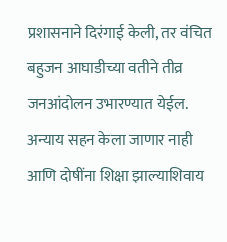प्रशासनाने दिरंगाई केली, तर वंचित बहुजन आघाडीच्या वतीने तीव्र जनआंदोलन उभारण्यात येईल. अन्याय सहन केला जाणार नाही आणि दोषींना शिक्षा झाल्याशिवाय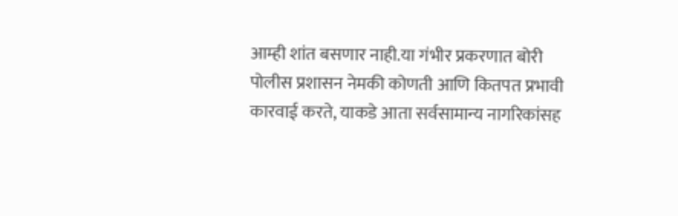आम्ही शांत बसणार नाही.या गंभीर प्रकरणात बोरी पोलीस प्रशासन नेमकी कोणती आणि कितपत प्रभावी कारवाई करते, याकडे आता सर्वसामान्य नागरिकांसह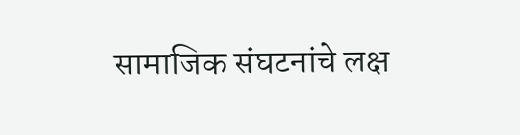सामाजिक संघटनांचे लक्ष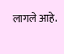लागले आहे.